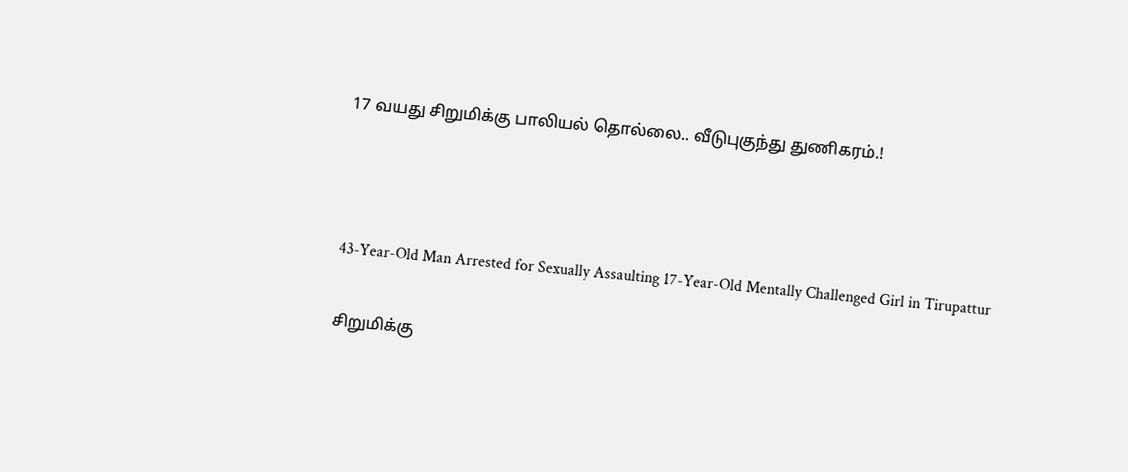17 வயது சிறுமிக்கு பாலியல் தொல்லை.. வீடுபுகுந்து துணிகரம்.!



43-Year-Old Man Arrested for Sexually Assaulting 17-Year-Old Mentally Challenged Girl in Tirupattur

சிறுமிக்கு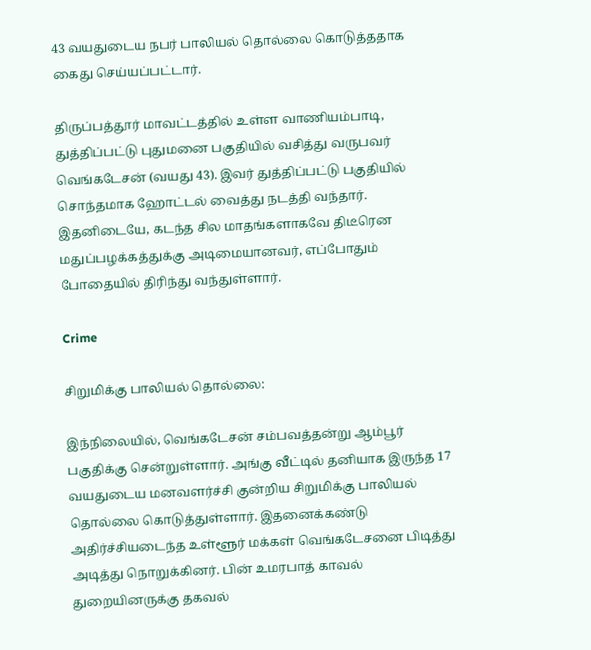43 வயதுடைய நபர் பாலியல் தொல்லை கொடுத்ததாக கைது செய்யப்பட்டார்.

திருப்பத்தூர் மாவட்டத்தில் உள்ள வாணியம்பாடி, துத்திப்பட்டு புதுமனை பகுதியில் வசித்து வருபவர் வெங்கடேசன் (வயது 43). இவர் துத்திப்பட்டு பகுதியில் சொந்தமாக ஹோட்டல் வைத்து நடத்தி வந்தார். இதனிடையே, கடந்த சில மாதங்களாகவே திடீரென மதுப்பழக்கத்துக்கு அடிமையானவர், எப்போதும் போதையில் திரிந்து வந்துள்ளார்.

Crime

சிறுமிக்கு பாலியல் தொல்லை:

இந்நிலையில், வெங்கடேசன் சம்பவத்தன்று ஆம்பூர் பகுதிக்கு சென்றுள்ளார். அங்கு வீட்டில் தனியாக இருந்த 17 வயதுடைய மனவளர்ச்சி குன்றிய சிறுமிக்கு பாலியல் தொல்லை கொடுத்துள்ளார். இதனைக்கண்டு அதிர்ச்சியடைந்த உள்ளூர் மக்கள் வெங்கடேசனை பிடித்து அடித்து நொறுக்கினர். பின் உமரபாத் காவல் துறையினருக்கு தகவல்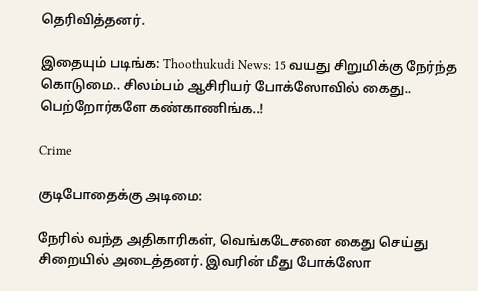தெரிவித்தனர்.

இதையும் படிங்க: Thoothukudi News: 15 வயது சிறுமிக்கு நேர்ந்த கொடுமை.. சிலம்பம் ஆசிரியர் போக்ஸோவில் கைது.. பெற்றோர்களே கண்காணிங்க..!

Crime

குடிபோதைக்கு அடிமை:

நேரில் வந்த அதிகாரிகள், வெங்கடேசனை கைது செய்து சிறையில் அடைத்தனர். இவரின் மீது போக்ஸோ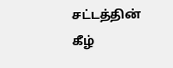சட்டத்தின் கீழ்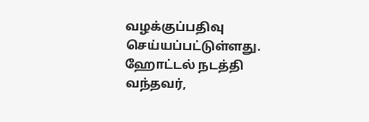வழக்குப்பதிவு செய்யப்பட்டுள்ளது. ஹோட்டல் நடத்தி வந்தவர்,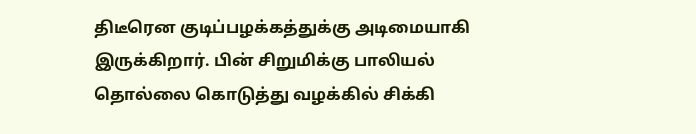திடீரென குடிப்பழக்கத்துக்கு அடிமையாகி இருக்கிறார். பின் சிறுமிக்கு பாலியல் தொல்லை கொடுத்து வழக்கில் சிக்கி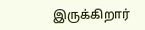இருக்கிறார்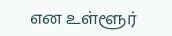என உள்ளூர்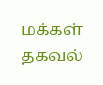மக்கள் தகவல்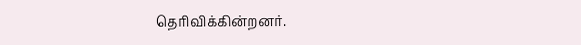தெரிவிக்கின்றனர்.